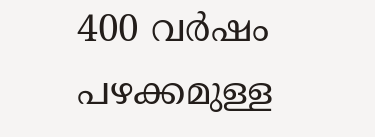400 വർഷം പഴക്കമുള്ള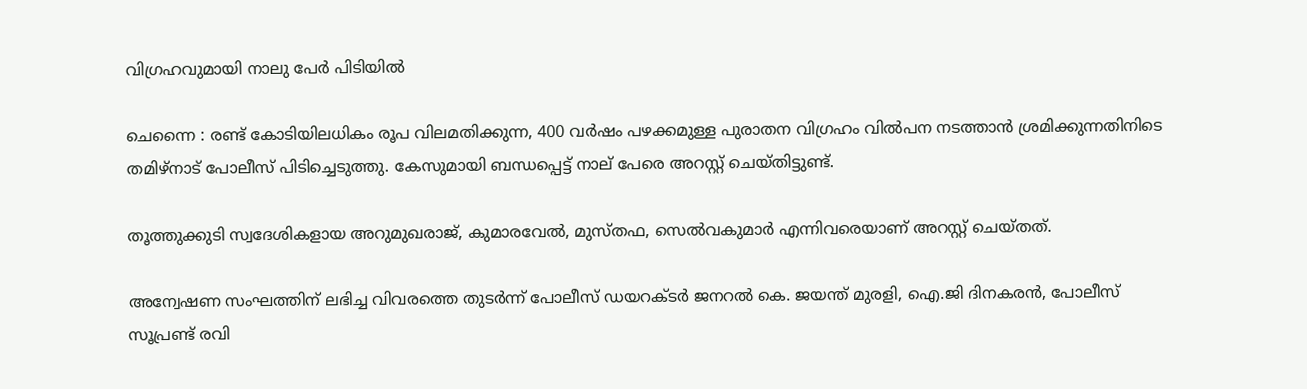വിഗ്രഹവുമായി നാലു പേർ പിടിയിൽ

ചെന്നൈ : രണ്ട് കോടിയിലധികം രൂപ വിലമതിക്കുന്ന, 400 വര്‍ഷം പഴക്കമുള്ള പുരാതന വിഗ്രഹം വില്‍പന നടത്താന്‍ ശ്രമിക്കുന്നതിനിടെ തമിഴ്‌നാട് പോലീസ് പിടിച്ചെടുത്തു. കേസുമായി ബന്ധപ്പെട്ട് നാല് പേരെ അറസ്റ്റ് ചെയ്തിട്ടുണ്ട്.

തൂത്തുക്കുടി സ്വദേശികളായ അറുമുഖരാജ്, കുമാരവേല്‍, മുസ്തഫ, സെല്‍വകുമാര്‍ എന്നിവരെയാണ് അറസ്റ്റ് ചെയ്തത്.

അന്വേഷണ സംഘത്തിന് ലഭിച്ച വിവരത്തെ തുടര്‍ന്ന് പോലീസ് ഡയറക്ടര്‍ ജനറല്‍ കെ. ജയന്ത് മുരളി, ഐ.ജി ദിനകരന്‍, പോലീസ് സൂപ്രണ്ട് രവി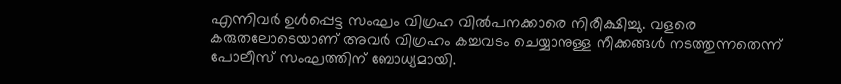എന്നിവര്‍ ഉള്‍പ്പെട്ട സംഘം വിഗ്രഹ വില്‍പനക്കാരെ നിരീക്ഷിച്ചു. വളരെ കരുതലോടെയാണ് അവര്‍ വിഗ്രഹം കച്ചവടം ചെയ്യാനുള്ള നീക്കങ്ങള്‍ നടത്തുന്നതെന്ന് പോലീസ് സംഘത്തിന് ബോധ്യമായി.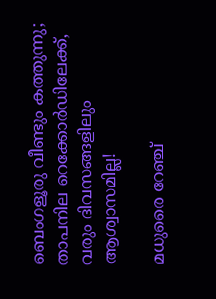ബെംഗളൂരു വീണ്ടും കത്തുന്നു; താപനില റെക്കോർഡിലേക്ക്, വരും ദിവസങ്ങളിലും ആശ്വാസമില്ല!

മധുരൈ റേഞ്ച്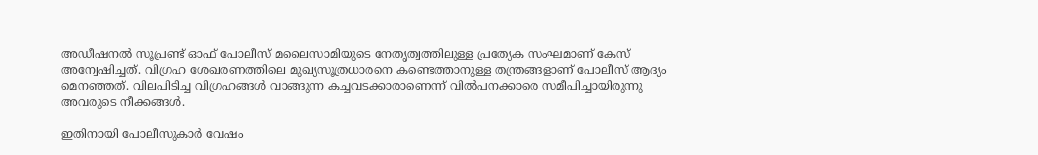അഡീഷനല്‍ സൂപ്രണ്ട് ഓഫ് പോലീസ് മലൈസാമിയുടെ നേതൃത്വത്തിലുള്ള പ്രത്യേക സംഘമാണ് കേസ് അന്വേഷിച്ചത്. വിഗ്രഹ ശേഖരണത്തിലെ മുഖ്യസൂത്രധാരനെ കണ്ടെത്താനുള്ള തന്ത്രങ്ങളാണ് പോലീസ് ആദ്യം മെനഞ്ഞത്. വിലപിടിച്ച വിഗ്രഹങ്ങള്‍ വാങ്ങുന്ന കച്ചവടക്കാരാണെന്ന് വില്‍പനക്കാരെ സമീപിച്ചായിരുന്നു അവരുടെ നീക്കങ്ങള്‍.

ഇതിനായി പോലീസുകാര്‍ വേഷം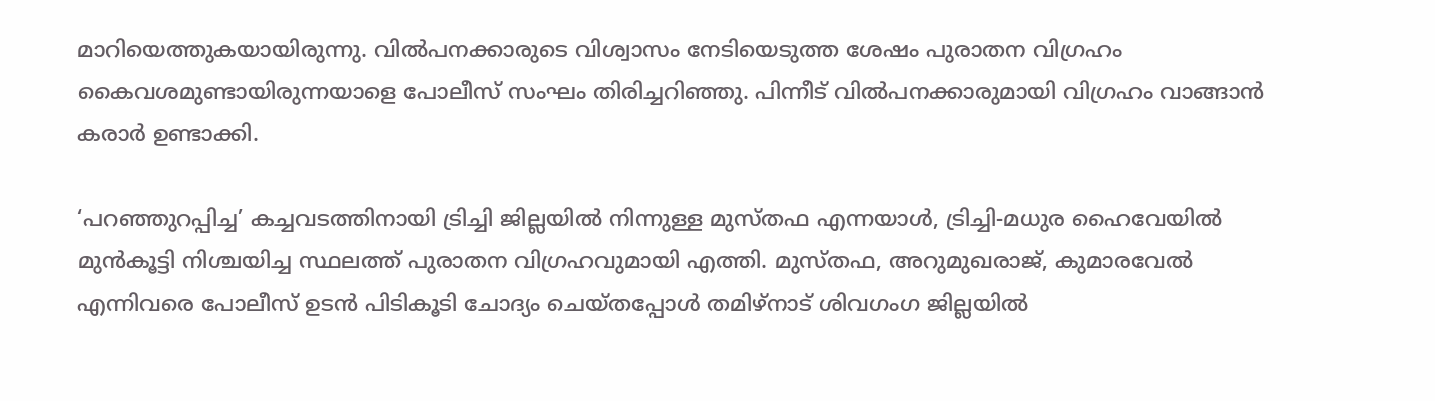മാറിയെത്തുകയായിരുന്നു. വില്‍പനക്കാരുടെ വിശ്വാസം നേടിയെടുത്ത ശേഷം പുരാതന വിഗ്രഹം കൈവശമുണ്ടായിരുന്നയാളെ പോലീസ് സംഘം തിരിച്ചറിഞ്ഞു. പിന്നീട് വില്‍പനക്കാരുമായി വിഗ്രഹം വാങ്ങാന്‍ കരാര്‍ ഉണ്ടാക്കി.

‘പറഞ്ഞുറപ്പിച്ച’ കച്ചവടത്തിനായി ട്രിച്ചി ജില്ലയില്‍ നിന്നുള്ള മുസ്തഫ എന്നയാള്‍, ട്രിച്ചി-മധുര ഹൈവേയില്‍ മുന്‍കൂട്ടി നിശ്ചയിച്ച സ്ഥലത്ത് പുരാതന വിഗ്രഹവുമായി എത്തി. മുസ്തഫ, അറുമുഖരാജ്, കുമാരവേല്‍ എന്നിവരെ പോലീസ് ഉടന്‍ പിടികൂടി ചോദ്യം ചെയ്തപ്പോള്‍ തമിഴ്‌നാട് ശിവഗംഗ ജില്ലയില്‍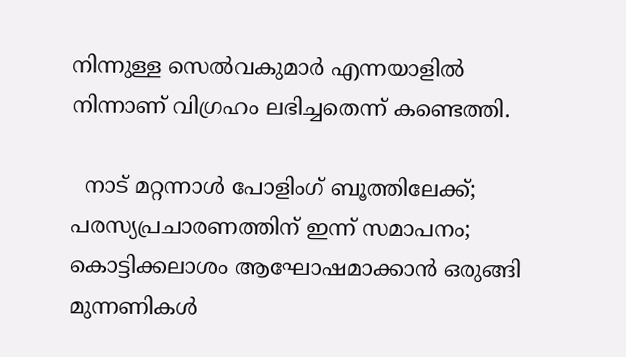നിന്നുള്ള സെല്‍വകുമാര്‍ എന്നയാളില്‍ നിന്നാണ് വിഗ്രഹം ലഭിച്ചതെന്ന് കണ്ടെത്തി.

  നാട് മറ്റന്നാള്‍ പോളിംഗ് ബൂത്തിലേക്ക്; പരസ്യപ്രചാരണത്തിന് ഇന്ന് സമാപനം; കൊട്ടിക്കലാശം ആഘോഷമാക്കാന്‍ ഒരുങ്ങി മുന്നണികള്‍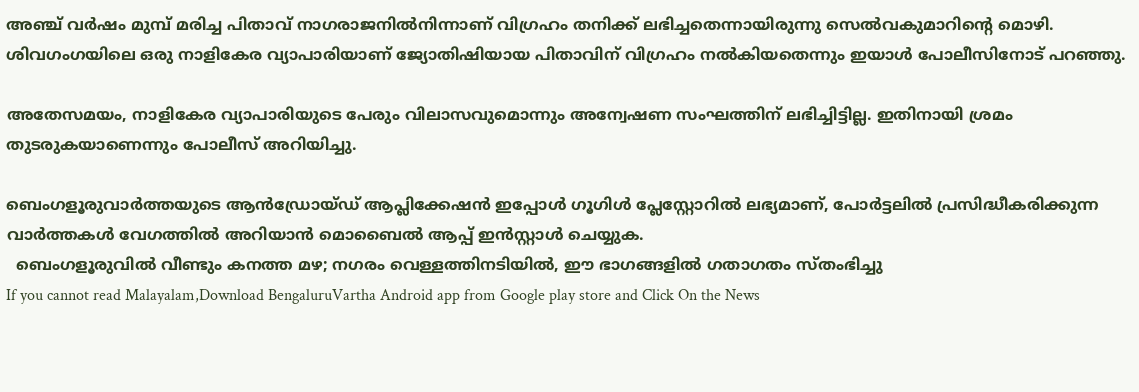അഞ്ച് വര്‍ഷം മുമ്പ് മരിച്ച പിതാവ് നാഗരാജനില്‍നിന്നാണ് വിഗ്രഹം തനിക്ക് ലഭിച്ചതെന്നായിരുന്നു സെല്‍വകുമാറിന്റെ മൊഴി. ശിവഗംഗയിലെ ഒരു നാളികേര വ്യാപാരിയാണ് ജ്യോതിഷിയായ പിതാവിന് വിഗ്രഹം നല്‍കിയതെന്നും ഇയാള്‍ പോലീസിനോട് പറഞ്ഞു.

അതേസമയം, നാളികേര വ്യാപാരിയുടെ പേരും വിലാസവുമൊന്നും അന്വേഷണ സംഘത്തിന് ലഭിച്ചിട്ടില്ല. ഇതിനായി ശ്രമം തുടരുകയാണെന്നും പോലീസ് അറിയിച്ചു.

ബെംഗളൂരുവാർത്തയുടെ ആൻഡ്രോയ്ഡ് ആപ്ലിക്കേഷൻ ഇപ്പോൾ ഗൂഗിൾ പ്ലേസ്റ്റോറിൽ ലഭ്യമാണ്, പോർട്ടലിൽ പ്രസിദ്ധീകരിക്കുന്ന വാർത്തകൾ വേഗത്തിൽ അറിയാൻ മൊബൈൽ ആപ്പ് ഇൻസ്റ്റാൾ ചെയ്യുക.
  ബെംഗളൂരുവിൽ വീണ്ടും കനത്ത മഴ; നഗരം വെള്ളത്തിനടിയിൽ, ഈ ഭാഗങ്ങളിൽ ഗതാഗതം സ്തംഭിച്ചു
If you cannot read Malayalam,Download BengaluruVartha Android app from Google play store and Click On the News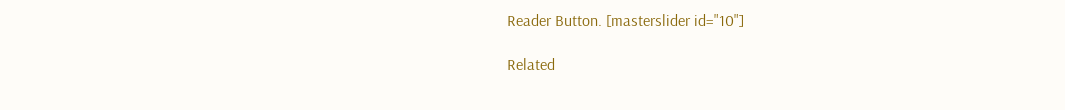Reader Button. [masterslider id="10"]

Related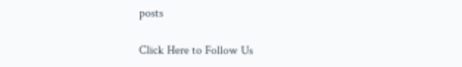posts

Click Here to Follow Us